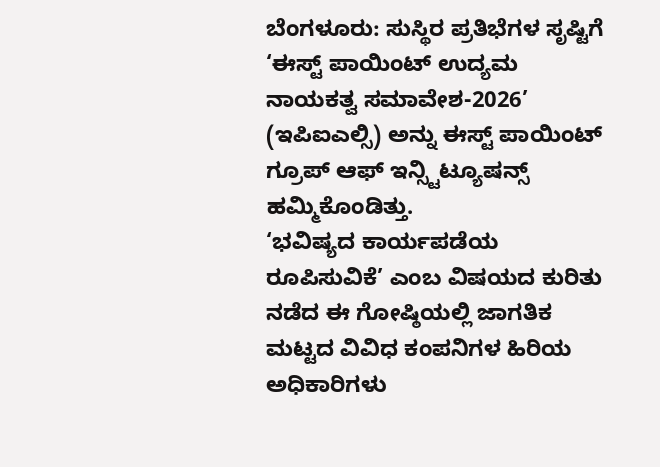ಬೆಂಗಳೂರು: ಸುಸ್ಥಿರ ಪ್ರತಿಭೆಗಳ ಸೃಷ್ಟಿಗೆ ‘ಈಸ್ಟ್ ಪಾಯಿಂಟ್ ಉದ್ಯಮ ನಾಯಕತ್ವ ಸಮಾವೇಶ-2026’ (ಇಪಿಐಎಲ್ಸಿ) ಅನ್ನು ಈಸ್ಟ್ ಪಾಯಿಂಟ್ ಗ್ರೂಪ್ ಆಫ್ ಇನ್ಸ್ಟಿಟ್ಯೂಷನ್ಸ್ ಹಮ್ಮಿಕೊಂಡಿತ್ತು.
‘ಭವಿಷ್ಯದ ಕಾರ್ಯಪಡೆಯ ರೂಪಿಸುವಿಕೆ’ ಎಂಬ ವಿಷಯದ ಕುರಿತು ನಡೆದ ಈ ಗೋಷ್ಠಿಯಲ್ಲಿ ಜಾಗತಿಕ ಮಟ್ಟದ ವಿವಿಧ ಕಂಪನಿಗಳ ಹಿರಿಯ ಅಧಿಕಾರಿಗಳು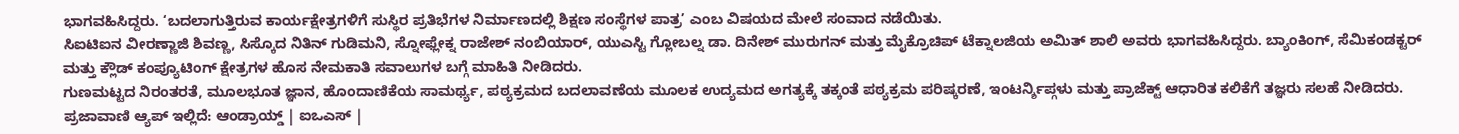ಭಾಗವಹಿಸಿದ್ದರು. ‘ಬದಲಾಗುತ್ತಿರುವ ಕಾರ್ಯಕ್ಷೇತ್ರಗಳಿಗೆ ಸುಸ್ಥಿರ ಪ್ರತಿಭೆಗಳ ನಿರ್ಮಾಣದಲ್ಲಿ ಶಿಕ್ಷಣ ಸಂಸ್ಥೆಗಳ ಪಾತ್ರ’ ಎಂಬ ವಿಷಯದ ಮೇಲೆ ಸಂವಾದ ನಡೆಯಿತು.
ಸಿಐಟಿಐನ ವೀರಣ್ಣಾಜಿ ಶಿವಣ್ಣ, ಸಿಸ್ಕೊದ ನಿತಿನ್ ಗುಡಿಮನಿ, ಸ್ನೋಫ್ಲೇಕ್ನ ರಾಜೇಶ್ ನಂಬಿಯಾರ್, ಯುಎಸ್ಟಿ ಗ್ಲೋಬಲ್ನ ಡಾ. ದಿನೇಶ್ ಮುರುಗನ್ ಮತ್ತು ಮೈಕ್ರೊಚಿಪ್ ಟೆಕ್ನಾಲಜಿಯ ಅಮಿತ್ ಶಾಲಿ ಅವರು ಭಾಗವಹಿಸಿದ್ದರು. ಬ್ಯಾಂಕಿಂಗ್, ಸೆಮಿಕಂಡಕ್ಟರ್ ಮತ್ತು ಕ್ಲೌಡ್ ಕಂಪ್ಯೂಟಿಂಗ್ ಕ್ಷೇತ್ರಗಳ ಹೊಸ ನೇಮಕಾತಿ ಸವಾಲುಗಳ ಬಗ್ಗೆ ಮಾಹಿತಿ ನೀಡಿದರು.
ಗುಣಮಟ್ಟದ ನಿರಂತರತೆ, ಮೂಲಭೂತ ಜ್ಞಾನ, ಹೊಂದಾಣಿಕೆಯ ಸಾಮರ್ಥ್ಯ, ಪಠ್ಯಕ್ರಮದ ಬದಲಾವಣೆಯ ಮೂಲಕ ಉದ್ಯಮದ ಅಗತ್ಯಕ್ಕೆ ತಕ್ಕಂತೆ ಪಠ್ಯಕ್ರಮ ಪರಿಷ್ಕರಣೆ, ಇಂಟರ್ನ್ಶಿಪ್ಗಳು ಮತ್ತು ಪ್ರಾಜೆಕ್ಟ್ ಆಧಾರಿತ ಕಲಿಕೆಗೆ ತಜ್ಞರು ಸಲಹೆ ನೀಡಿದರು.
ಪ್ರಜಾವಾಣಿ ಆ್ಯಪ್ ಇಲ್ಲಿದೆ: ಆಂಡ್ರಾಯ್ಡ್ | ಐಒಎಸ್ |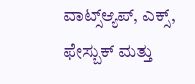ವಾಟ್ಸ್ಆ್ಯಪ್, ಎಕ್ಸ್, ಫೇಸ್ಬುಕ್ ಮತ್ತು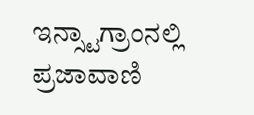ಇನ್ಸ್ಟಾಗ್ರಾಂನಲ್ಲಿ ಪ್ರಜಾವಾಣಿ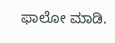ಫಾಲೋ ಮಾಡಿ.